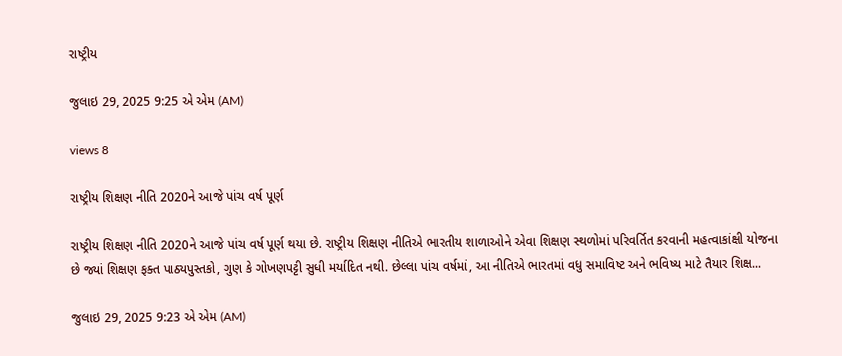રાષ્ટ્રીય

જુલાઇ 29, 2025 9:25 એ એમ (AM)

views 8

રાષ્ટ્રીય શિક્ષણ નીતિ 2020ને આજે પાંચ વર્ષ પૂર્ણ

રાષ્ટ્રીય શિક્ષણ નીતિ 2020ને આજે પાંચ વર્ષ પૂર્ણ થયા છે. રાષ્ટ્રીય શિક્ષણ નીતિએ ભારતીય શાળાઓને એવા શિક્ષણ સ્થળોમાં પરિવર્તિત કરવાની મહત્વાકાંક્ષી યોજના છે જ્યાં શિક્ષણ ફક્ત પાઠ્યપુસ્તકો, ગુણ કે ગોખણપટ્ટી સુધી મર્યાદિત નથી. છેલ્લા પાંચ વર્ષમાં, આ નીતિએ ભારતમાં વધુ સમાવિષ્ટ અને ભવિષ્ય માટે તૈયાર શિક્ષ...

જુલાઇ 29, 2025 9:23 એ એમ (AM)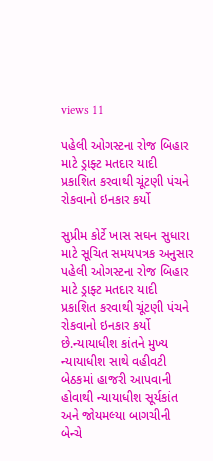views 11

પહેલી ઓગસ્ટના રોજ બિહાર માટે ડ્રાફ્ટ મતદાર યાદી પ્રકાશિત કરવાથી ચૂંટણી પંચને રોકવાનો ઇનકાર કર્યો

સુપ્રીમ કોર્ટે ખાસ સઘન સુધારા માટે સૂચિત સમયપત્રક અનુસાર પહેલી ઓગસ્ટના રોજ બિહાર માટે ડ્રાફ્ટ મતદાર યાદી પ્રકાશિત કરવાથી ચૂંટણી પંચને રોકવાનો ઇનકાર કર્યો છે.ન્યાયાધીશ કાંતને મુખ્ય ન્યાયાધીશ સાથે વહીવટી બેઠકમાં હાજરી આપવાની હોવાથી ન્યાયાધીશ સૂર્યકાંત અને જોયમલ્યા બાગચીની બેન્ચે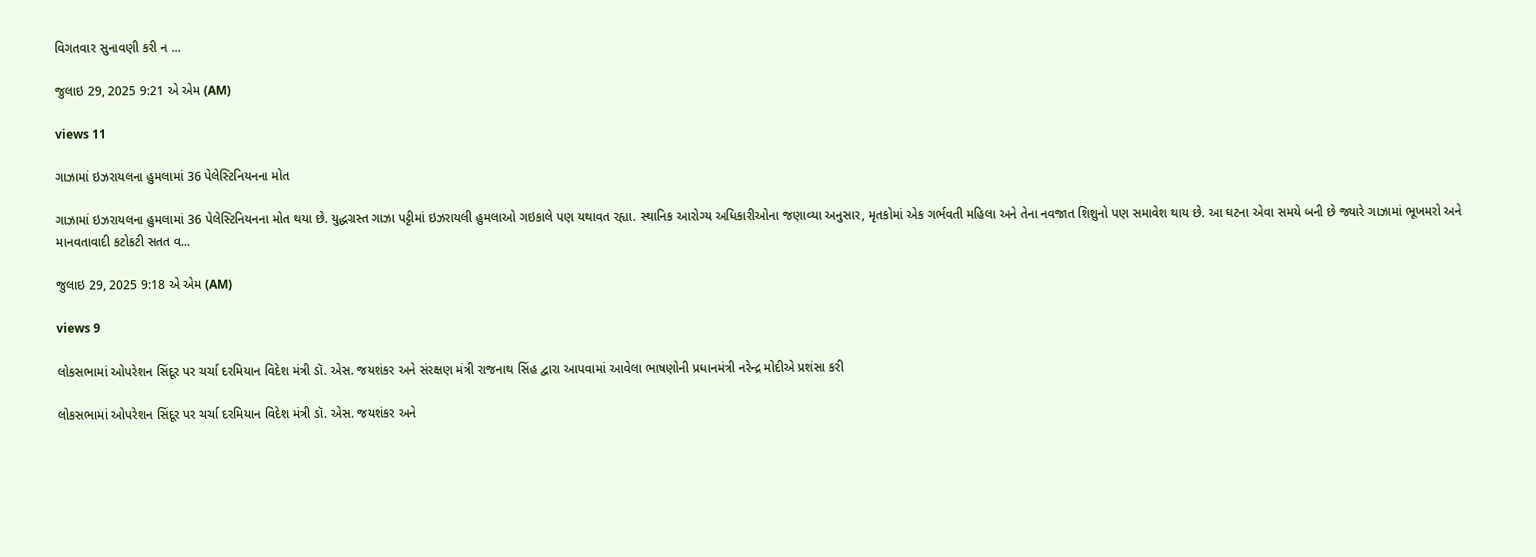વિગતવાર સુનાવણી કરી ન ...

જુલાઇ 29, 2025 9:21 એ એમ (AM)

views 11

ગાઝામાં ઇઝરાયલના હુમલામાં 36 પેલેસ્ટિનિયનના મોત

ગાઝામાં ઇઝરાયલના હુમલામાં 36 પેલેસ્ટિનિયનના મોત થયા છે. યુદ્ધગ્રસ્ત ગાઝા પટ્ટીમાં ઇઝરાયલી હુમલાઓ ગઇકાલે પણ યથાવત રહ્યા. સ્થાનિક આરોગ્ય અધિકારીઓના જણાવ્યા અનુસાર, મૃતકોમાં એક ગર્ભવતી મહિલા અને તેના નવજાત શિશુનો પણ સમાવેશ થાય છે. આ ઘટના એવા સમયે બની છે જ્યારે ગાઝામાં ભૂખમરો અને માનવતાવાદી કટોકટી સતત વ...

જુલાઇ 29, 2025 9:18 એ એમ (AM)

views 9

લોકસભામાં ઓપરેશન સિંદૂર પર ચર્ચા દરમિયાન વિદેશ મંત્રી ડૉ. એસ. જયશંકર અને સંરક્ષણ મંત્રી રાજનાથ સિંહ દ્વારા આપવામાં આવેલા ભાષણોની પ્રધાનમંત્રી નરેન્દ્ર મોદીએ પ્રશંસા કરી

લોકસભામાં ઓપરેશન સિંદૂર પર ચર્ચા દરમિયાન વિદેશ મંત્રી ડૉ. એસ. જયશંકર અને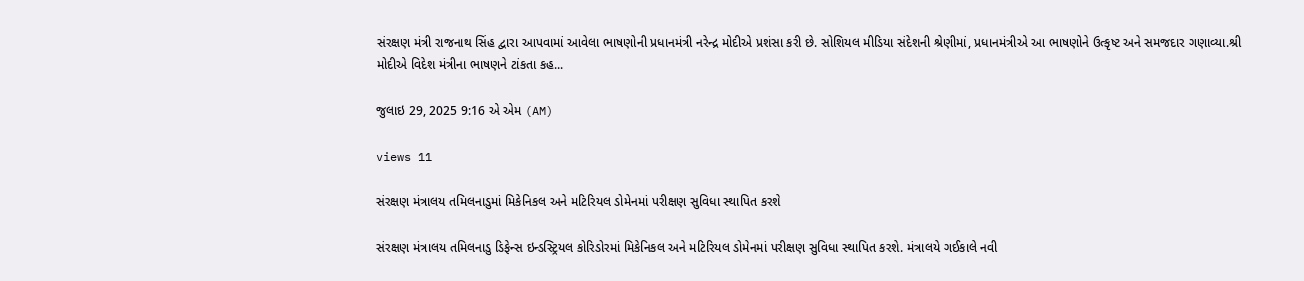સંરક્ષણ મંત્રી રાજનાથ સિંહ દ્વારા આપવામાં આવેલા ભાષણોની પ્રધાનમંત્રી નરેન્દ્ર મોદીએ પ્રશંસા કરી છે. સોશિયલ મીડિયા સંદેશની શ્રેણીમાં, પ્રધાનમંત્રીએ આ ભાષણોને ઉત્કૃષ્ટ અને સમજદાર ગણાવ્યા.શ્રી મોદીએ વિદેશ મંત્રીના ભાષણને ટાંકતા કહ...

જુલાઇ 29, 2025 9:16 એ એમ (AM)

views 11

સંરક્ષણ મંત્રાલય તમિલનાડુમાં મિકેનિકલ અને મટિરિયલ ડોમેનમાં પરીક્ષણ સુવિધા સ્થાપિત કરશે

સંરક્ષણ મંત્રાલય તમિલનાડુ ડિફેન્સ ઇન્ડસ્ટ્રિયલ કોરિડોરમાં મિકેનિકલ અને મટિરિયલ ડોમેનમાં પરીક્ષણ સુવિધા સ્થાપિત કરશે. મંત્રાલયે ગઈકાલે નવી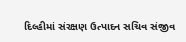દિલ્હીમાં સંરક્ષણ ઉત્પાદન સચિવ સંજીવ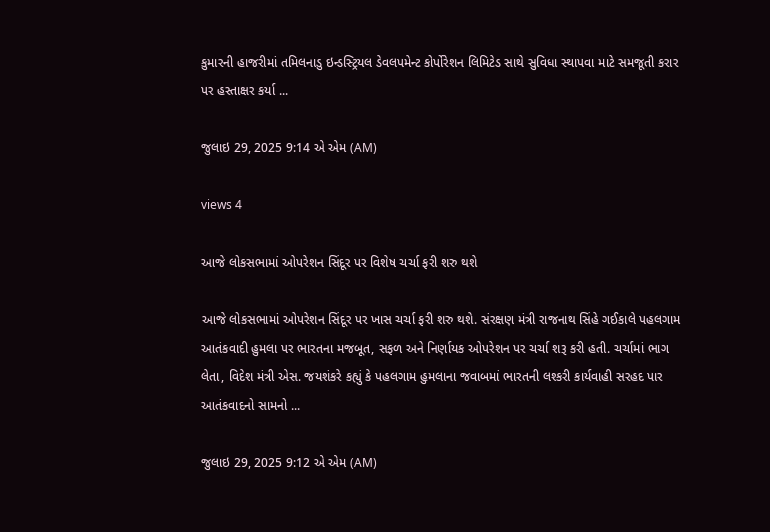કુમારની હાજરીમાં તમિલનાડુ ઇન્ડસ્ટ્રિયલ ડેવલપમેન્ટ કોર્પોરેશન લિમિટેડ સાથે સુવિધા સ્થાપવા માટે સમજૂતી કરાર પર હસ્તાક્ષર કર્યા ...

જુલાઇ 29, 2025 9:14 એ એમ (AM)

views 4

આજે લોકસભામાં ઓપરેશન સિંદૂર પર વિશેષ ચર્ચા ફરી શરુ થશે

આજે લોકસભામાં ઓપરેશન સિંદૂર પર ખાસ ચર્ચા ફરી શરુ થશે. સંરક્ષણ મંત્રી રાજનાથ સિંહે ગઈકાલે પહલગામ આતંકવાદી હુમલા પર ભારતના મજબૂત, સફળ અને નિર્ણાયક ઓપરેશન પર ચર્ચા શરૂ કરી હતી. ચર્ચામાં ભાગ લેતા, વિદેશ મંત્રી એસ. જયશંકરે કહ્યું કે પહલગામ હુમલાના જવાબમાં ભારતની લશ્કરી કાર્યવાહી સરહદ પાર આતંકવાદનો સામનો ...

જુલાઇ 29, 2025 9:12 એ એમ (AM)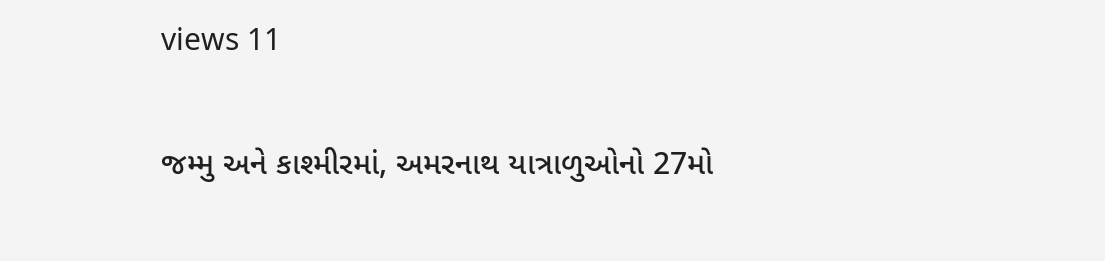views 11

જમ્મુ અને કાશ્મીરમાં, અમરનાથ યાત્રાળુઓનો 27મો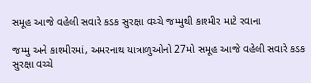સમૂહ આજે વહેલી સવારે કડક સુરક્ષા વચ્ચે જમ્મુથી કાશ્મીર માટે રવાના

જમ્મુ અને કાશ્મીરમાં, અમરનાથ યાત્રાળુઓનો 27મો સમૂહ આજે વહેલી સવારે કડક સુરક્ષા વચ્ચે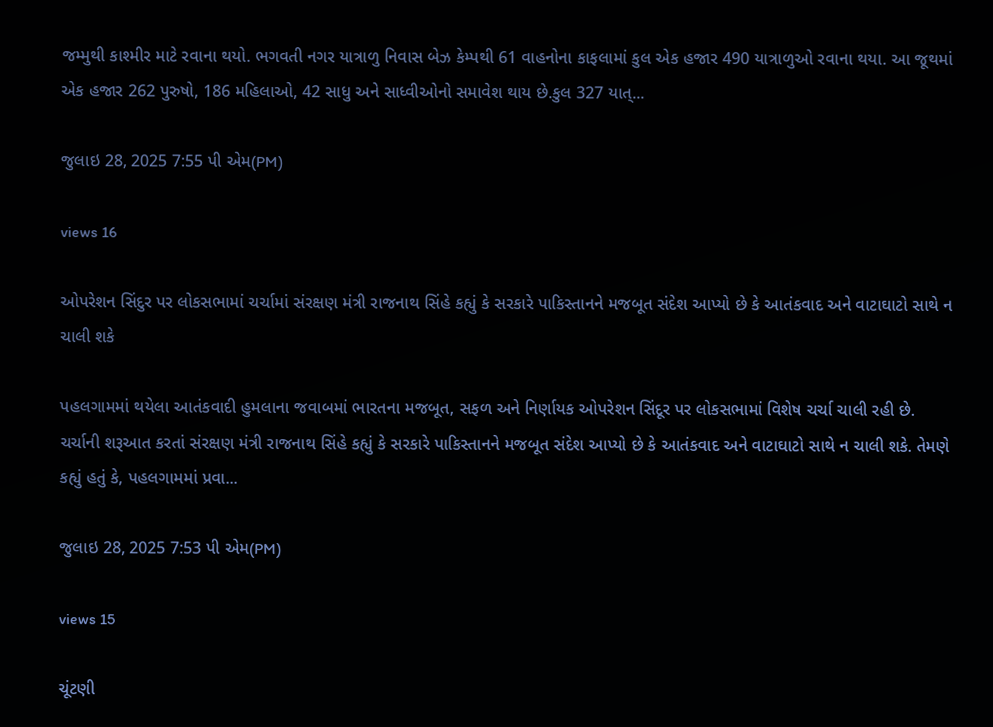જમ્મુથી કાશ્મીર માટે રવાના થયો. ભગવતી નગર યાત્રાળુ નિવાસ બેઝ કેમ્પથી 61 વાહનોના કાફલામાં કુલ એક હજાર 490 યાત્રાળુઓ રવાના થયા. આ જૂથમાં એક હજાર 262 પુરુષો, 186 મહિલાઓ, 42 સાધુ અને સાધ્વીઓનો સમાવેશ થાય છે.કુલ 327 યાત્...

જુલાઇ 28, 2025 7:55 પી એમ(PM)

views 16

ઓપરેશન સિંદુર પર લોકસભામાં ચર્ચામાં સંરક્ષણ મંત્રી રાજનાથ સિંહે કહ્યું કે સરકારે પાકિસ્તાનને મજબૂત સંદેશ આપ્યો છે કે આતંકવાદ અને વાટાઘાટો સાથે ન ચાલી શકે

પહલગામમાં થયેલા આતંકવાદી હુમલાના જવાબમાં ભારતના મજબૂત, સફળ અને નિર્ણાયક ઓપરેશન સિંદૂર પર લોકસભામાં વિશેષ ચર્ચા ચાલી રહી છે. ચર્ચાની શરૂઆત કરતાં સંરક્ષણ મંત્રી રાજનાથ સિંહે કહ્યું કે સરકારે પાકિસ્તાનને મજબૂત સંદેશ આપ્યો છે કે આતંકવાદ અને વાટાઘાટો સાથે ન ચાલી શકે. તેમણે કહ્યું હતું કે, પહલગામમાં પ્રવા...

જુલાઇ 28, 2025 7:53 પી એમ(PM)

views 15

ચૂંટણી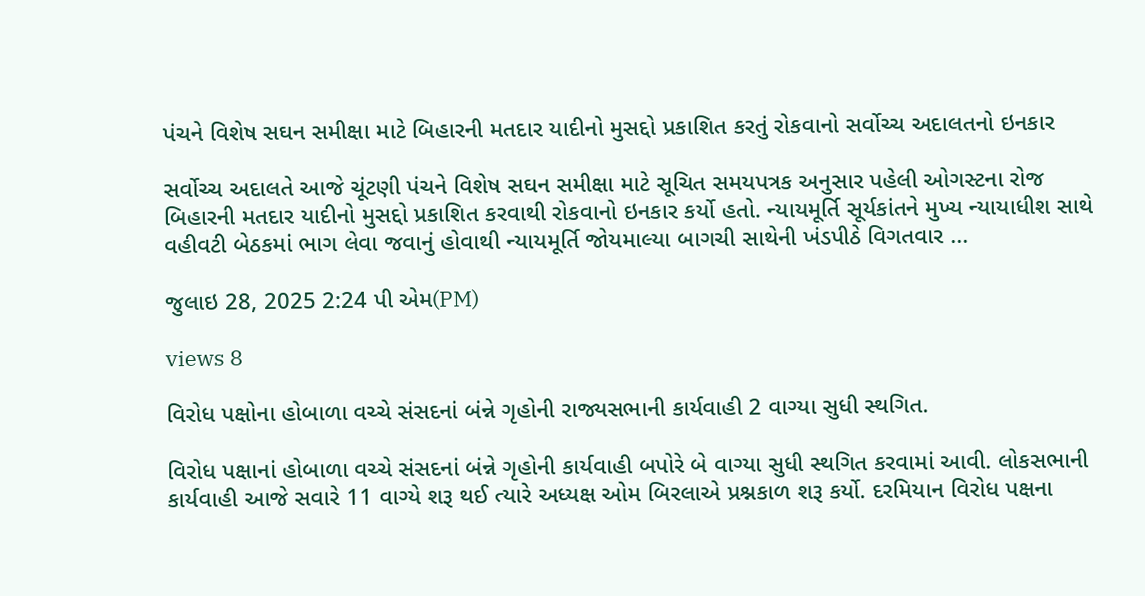પંચને વિશેષ સઘન સમીક્ષા માટે બિહારની મતદાર યાદીનો મુસદ્દો પ્રકાશિત કરતું રોકવાનો સર્વોચ્ચ અદાલતનો ઇનકાર

સર્વોચ્ચ અદાલતે આજે ચૂંટણી પંચને વિશેષ સઘન સમીક્ષા માટે સૂચિત સમયપત્રક અનુસાર પહેલી ઓગસ્ટના રોજ બિહારની મતદાર યાદીનો મુસદ્દો પ્રકાશિત કરવાથી રોકવાનો ઇનકાર કર્યો હતો. ન્યાયમૂર્તિ સૂર્યકાંતને મુખ્ય ન્યાયાધીશ સાથે વહીવટી બેઠકમાં ભાગ લેવા જવાનું હોવાથી ન્યાયમૂર્તિ જોયમાલ્યા બાગચી સાથેની ખંડપીઠે વિગતવાર ...

જુલાઇ 28, 2025 2:24 પી એમ(PM)

views 8

વિરોધ પક્ષોના હોબાળા વચ્ચે સંસદનાં બંન્ને ગૃહોની રાજ્યસભાની કાર્યવાહી 2 વાગ્યા સુધી સ્થગિત.

વિરોધ પક્ષાનાં હોબાળા વચ્ચે સંસદનાં બંન્ને ગૃહોની કાર્યવાહી બપોરે બે વાગ્યા સુધી સ્થગિત કરવામાં આવી. લોકસભાની કાર્યવાહી આજે સવારે 11 વાગ્યે શરૂ થઈ ત્યારે અધ્યક્ષ ઓમ બિરલાએ પ્રશ્નકાળ શરૂ કર્યો. દરમિયાન વિરોધ પક્ષના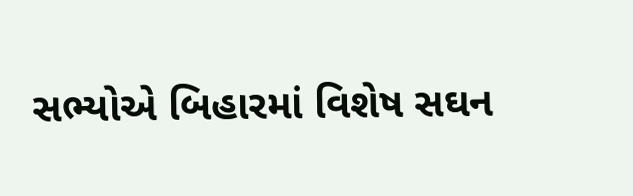સભ્યોએ બિહારમાં વિશેષ સઘન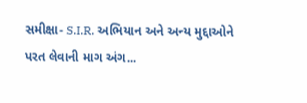સમીક્ષા- S.I.R. અભિયાન અને અન્ય મુદ્દાઓને પરત લેવાની માગ અંગ...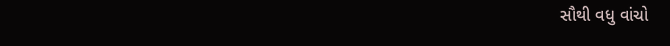સૌથી વધુ વાંચો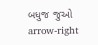બધુજ જુઓ arrow-right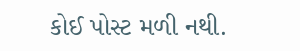કોઈ પોસ્ટ મળી નથી.